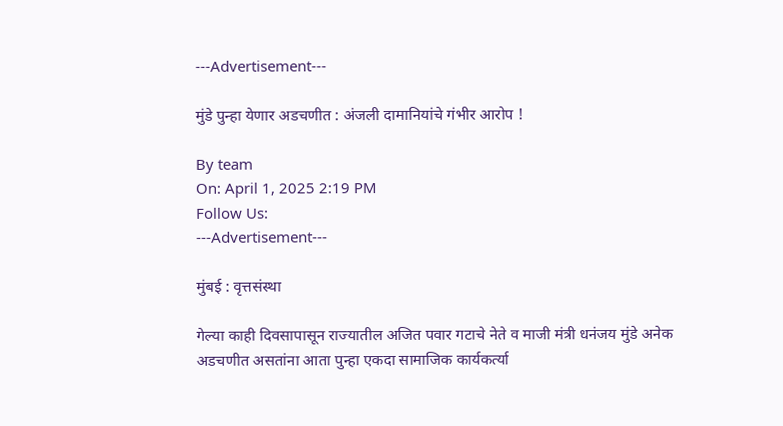---Advertisement---

मुंडे पुन्हा येणार अडचणीत : अंजली दामानियांचे गंभीर आरोप !

By team
On: April 1, 2025 2:19 PM
Follow Us:
---Advertisement---

मुंबई : वृत्तसंस्था

गेल्या काही दिवसापासून राज्यातील अजित पवार गटाचे नेते व माजी मंत्री धनंजय मुंडे अनेक अडचणीत असतांना आता पुन्हा एकदा सामाजिक कार्यकर्त्या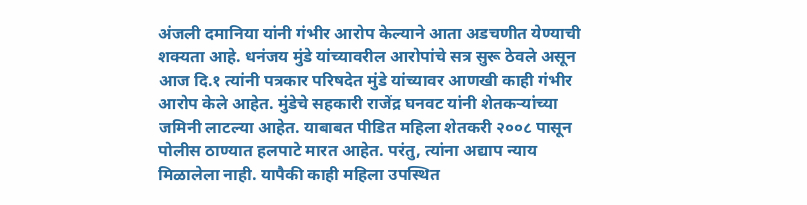अंजली दमानिया यांनी गंभीर आरोप केल्याने आता अडचणीत येण्याची शक्यता आहे. धनंजय मुंडे यांच्यावरील आरोपांचे सत्र सुरू ठेवले असून आज दि.१ त्यांनी पत्रकार परिषदेत मुंडे यांच्यावर आणखी काही गंभीर आरोप केले आहेत. मुंडेचे सहकारी राजेंद्र घनवट यांनी शेतकऱ्यांच्या जमिनी लाटल्या आहेत. याबाबत पीडित महिला शेतकरी २००८ पासून पोलीस ठाण्यात हलपाटे मारत आहेत. परंतु, त्यांना अद्याप न्याय मिळालेला नाही. यापैकी काही महिला उपस्थित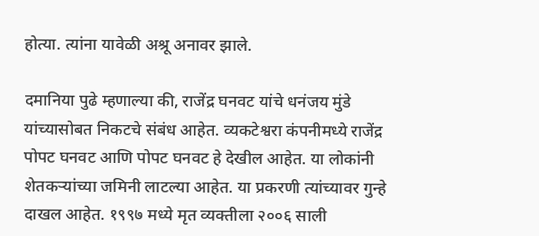होत्या. त्यांना यावेळी अश्रू अनावर झाले.

दमानिया पुढे म्हणाल्या की, राजेंद्र घनवट यांचे धनंजय मुंडे यांच्यासोबत निकटचे संबंध आहेत. व्यकटेश्वरा कंपनीमध्ये राजेंद्र पोपट घनवट आणि पोपट घनवट हे देखील आहेत. या लोकांनी शेतकऱ्यांच्या जमिनी लाटल्या आहेत. या प्रकरणी त्यांच्यावर गुन्हे दाखल आहेत. १९९७ मध्ये मृत व्यक्तीला २००६ साली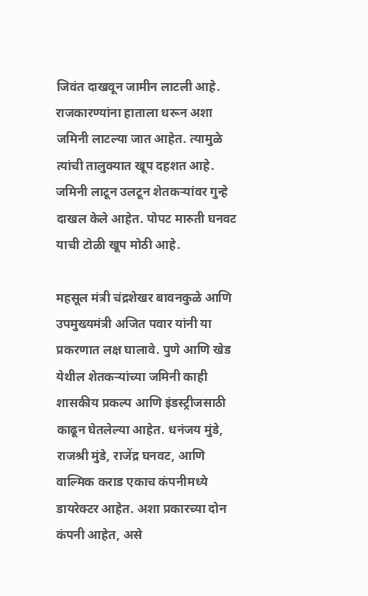जिवंत दाखवून जामीन लाटली आहे. राजकारण्यांना हाताला धरून अशा जमिनी लाटल्या जात आहेत. त्यामुळे त्यांची तालुक्यात खूप दहशत आहे. जमिनी लाटून उलटून शेतकऱ्यांवर गुन्हे दाखल केले आहेत. पोपट मारुती घनवट याची टोळी खूप मोठी आहे.

महसूल मंत्री चंद्रशेखर बावनकुळे आणि उपमुख्यमंत्री अजित पवार यांनी या प्रकरणात लक्ष घालावे. पुणे आणि खेड येथील शेतकऱ्यांच्या जमिनी काही शासकीय प्रकल्प आणि इंडस्ट्रीजसाठी काढून घेतलेल्या आहेत. धनंजय मुंडे, राजश्री मुंडे, राजेंद्र घनवट, आणि वाल्मिक कराड एकाच कंपनीमध्ये डायरेक्टर आहेत. अशा प्रकारच्या दोन कंपनी आहेत, असे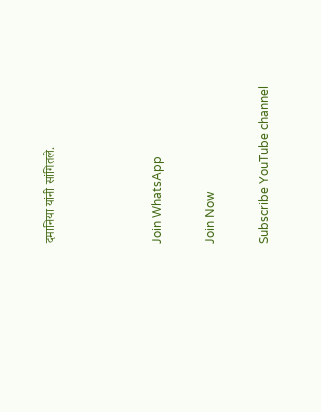दमानिया यांनी सांगितले.



Join WhatsApp

Join Now

Subscribe YouTube channel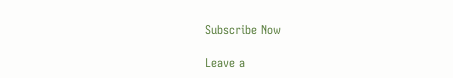Subscribe Now

Leave a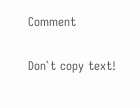Comment

Don`t copy text!